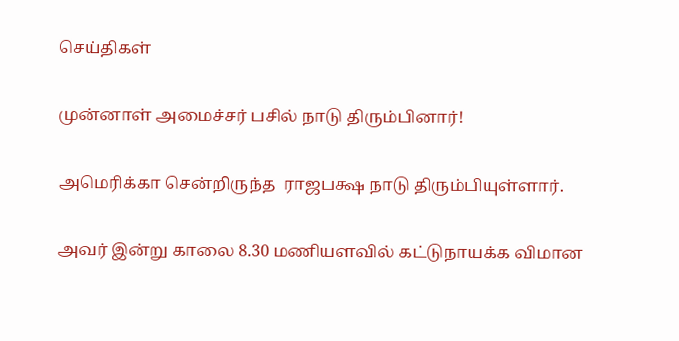செய்திகள்

முன்னாள் அமைச்சர் பசில் நாடு திரும்பினார்!

அமெரிக்கா சென்றிருந்த  ராஜபக்ஷ நாடு திரும்பியுள்ளார்.

அவர் இன்று காலை 8.30 மணியளவில் கட்டுநாயக்க விமான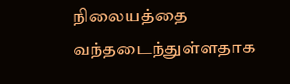நிலையத்தை வந்தடைந்துள்ளதாக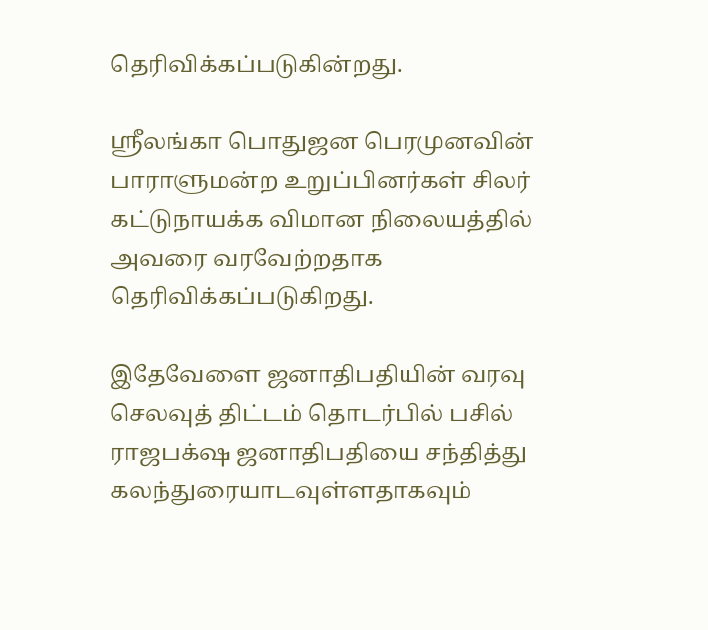தெரிவிக்கப்படுகின்றது.

ஶ்ரீலங்கா பொதுஜன பெரமுனவின் பாராளுமன்ற உறுப்பினர்கள் சிலர் கட்டுநாயக்க விமான நிலையத்தில் அவரை வரவேற்றதாக தெரிவிக்கப்படுகிறது.

இதேவேளை ஜனாதிபதியின் வரவு செலவுத் திட்டம் தொடர்பில் பசில் ராஜபக்‌ஷ ஜனாதிபதியை சந்தித்து கலந்துரையாடவுள்ளதாகவும்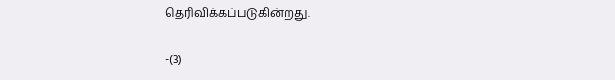தெரிவிக்கப்படுகின்றது.

-(3)